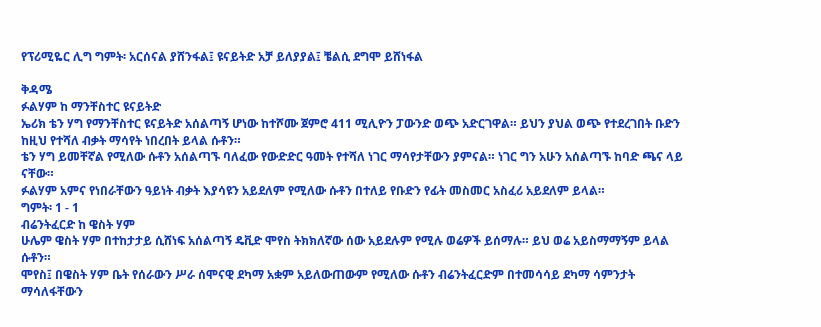የፕሪሚዬር ሊግ ግምት፡ አርሰናል ያሸንፋል፤ ዩናይትድ አቻ ይለያያል፤ ቼልሲ ደግሞ ይሸነፋል

ቅዳሜ
ፉልሃም ከ ማንቸስተር ዩናይትድ
ኤሪክ ቴን ሃግ የማንቸስተር ዩናይትድ አሰልጣኝ ሆነው ከተሾሙ ጀምሮ 411 ሚሊዮን ፓውንድ ወጭ አድርገዋል። ይህን ያህል ወጭ የተደረገበት ቡድን ከዚህ የተሻለ ብቃት ማሳየት ነበረበት ይላል ሱቶን።
ቴን ሃግ ይመቸኛል የሚለው ሱቶን አሰልጣኙ ባለፈው የውድድር ዓመት የተሻለ ነገር ማሳየታቸውን ያምናል። ነገር ግን አሁን አሰልጣኙ ከባድ ጫና ላይ ናቸው።
ፉልሃም አምና የነበራቸውን ዓይነት ብቃት እያሳዩን አይደለም የሚለው ሱቶን በተለይ የቡድን የፊት መስመር አስፈሪ አይደለም ይላል።
ግምት፡ 1 - 1
ብሬንትፈርድ ከ ዌስት ሃም
ሁሌም ዌስት ሃም በተከታታይ ሲሸነፍ አሰልጣኝ ዴቪድ ሞየስ ትክክለኛው ሰው አይደሉም የሚሉ ወሬዎች ይሰማሉ። ይህ ወሬ አይስማማኝም ይላል ሱቶን።
ሞየስ፤ በዌስት ሃም ቤት የሰራውን ሥራ ሰሞናዊ ደካማ አቋም አይለውጠውም የሚለው ሱቶን ብሬንትፈርድም በተመሳሳይ ደካማ ሳምንታት ማሳለፋቸውን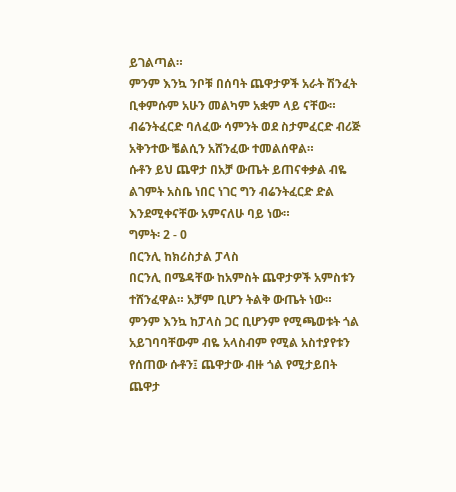ይገልጣል።
ምንም እንኳ ንቦቹ በሰባት ጨዋታዎች አራት ሽንፈት ቢቀምሱም አሁን መልካም አቋም ላይ ናቸው።
ብሬንትፈርድ ባለፈው ሳምንት ወደ ስታምፈርድ ብሪጅ አቅንተው ቼልሲን አሸንፈው ተመልሰዋል።
ሱቶን ይህ ጨዋታ በአቻ ውጤት ይጠናቀቃል ብዬ ልገምት አስቤ ነበር ነገር ግን ብሬንትፈርድ ድል እንደሚቀናቸው አምናለሁ ባይ ነው።
ግምት፡ 2 - 0
በርንሊ ከክሪስታል ፓላስ
በርንሊ በሜዳቸው ከአምስት ጨዋታዎች አምስቱን ተሸንፈዋል። አቻም ቢሆን ትልቅ ውጤት ነው።
ምንም እንኳ ከፓላስ ጋር ቢሆንም የሚጫወቱት ጎል አይገባባቸውም ብዬ አላስብም የሚል አስተያየቱን የሰጠው ሱቶን፤ ጨዋታው ብዙ ጎል የሚታይበት ጨዋታ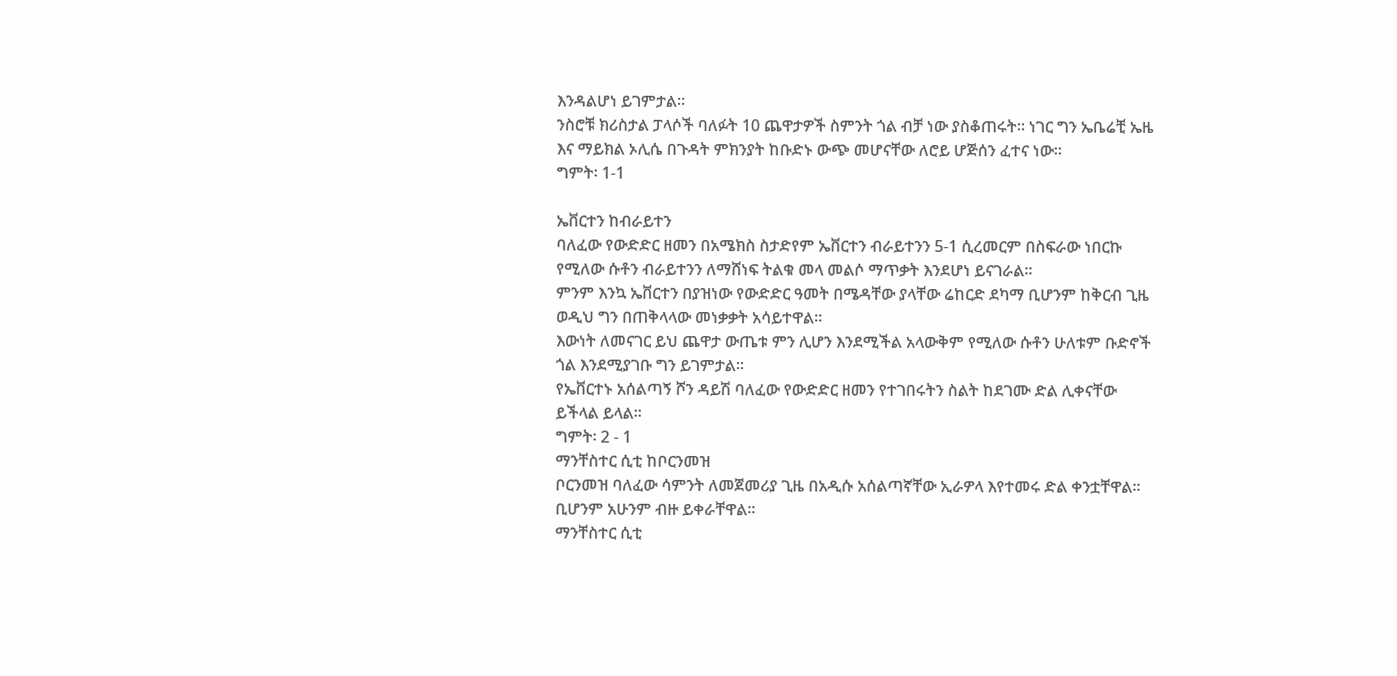እንዳልሆነ ይገምታል።
ንስሮቹ ክሪስታል ፓላሶች ባለፉት 10 ጨዋታዎች ስምንት ጎል ብቻ ነው ያስቆጠሩት። ነገር ግን ኤቤሬቺ ኤዜ እና ማይክል ኦሊሴ በጉዳት ምክንያት ከቡድኑ ውጭ መሆናቸው ለሮይ ሆጅሰን ፈተና ነው።
ግምት፡ 1-1

ኤቨርተን ከብራይተን
ባለፈው የውድድር ዘመን በአሜክስ ስታድየም ኤቨርተን ብራይተንን 5-1 ሲረመርም በስፍራው ነበርኩ የሚለው ሱቶን ብራይተንን ለማሸነፍ ትልቁ መላ መልሶ ማጥቃት እንደሆነ ይናገራል።
ምንም እንኳ ኤቨርተን በያዝነው የውድድር ዓመት በሜዳቸው ያላቸው ሬከርድ ደካማ ቢሆንም ከቅርብ ጊዜ ወዲህ ግን በጠቅላላው መነቃቃት አሳይተዋል።
እውነት ለመናገር ይህ ጨዋታ ውጤቱ ምን ሊሆን እንደሚችል አላውቅም የሚለው ሱቶን ሁለቱም ቡድኖች ጎል እንደሚያገቡ ግን ይገምታል።
የኤቨርተኑ አሰልጣኝ ሾን ዳይሽ ባለፈው የውድድር ዘመን የተገበሩትን ስልት ከደገሙ ድል ሊቀናቸው ይችላል ይላል።
ግምት፡ 2 - 1
ማንቸስተር ሲቲ ከቦርንመዝ
ቦርንመዝ ባለፈው ሳምንት ለመጀመሪያ ጊዜ በአዲሱ አሰልጣኛቸው ኢራዎላ እየተመሩ ድል ቀንቷቸዋል። ቢሆንም አሁንም ብዙ ይቀራቸዋል።
ማንቸስተር ሲቲ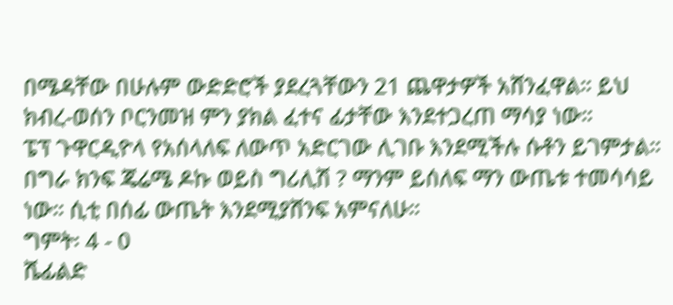በሜዳቸው በሁሉም ውድድሮች ያደረጓቸውን 21 ጨዋታዎች አሸንፈዋል። ይህ ክብረ-ወሰን ቦርንመዝ ምን ያክል ፈተና ፊታቸው እንደተጋረጠ ማሳያ ነው።
ፔፕ ጉዋርዲዮላ የአሰላለፍ ለውጥ አድርገው ሊገቡ እንደሚችሉ ሱቶን ይገምታል።
በግራ ክንፍ ጄሬሜ ዶኩ ወይስ ግሪሊሽ ? ማንም ይሰለፍ ማን ውጤቱ ተመሳሳይ ነው። ሲቲ በሰፊ ውጤት እንደሚያሸንፍ አምናለሁ።
ግምት፡ 4 - 0
ሼፊልድ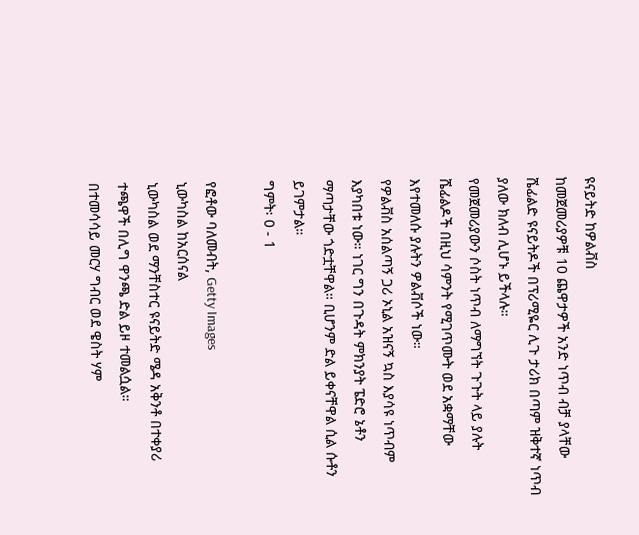ዩናይትድ ከዎልቭስ
ከመጀመሪያዎቹ 10 ጨዋታዎች አንድ ነጥብ ብቻ ያላቸው ሼፊልድ ዩናይትዶች በፕሪሚዬር ሊጉ ታሪክ በጣም ዝቅተኛ ነጥብ ያለው ክለብ ሊሆኑ ይችላሉ።
የመጀመሪያውን ሶስት ነጥብ ለማግኘት ጉጉት ላይ ያሉት ሼፊልዶች በዚህ ሳምንት የሚገጥሙት ወደ አቋማቸው እየተመለሱ ያሉትን ዎልቭሶች ነው።
የዎልቭስ አሰልጣኝ ጋሪ ኦኒል አዝናኝ ኳስ እያሳዩ ነጥብም እያካበቱ ነው። ነገር ግን በጉዳት ምክንያት ፔድሮ ኔቶን ማጣታቸው ጎድቷቸዋል። ቢሆንም ድል ይቀናቸዋል ሲል ሱቶን ይገምታል።
ግምት፡ 0 - 1

የፎቶው ባለመብት, Getty Images
ኒውካስል ከአርሰናል
ኒውካስል ወደ ማንቸስተር ዩናይትድ ሜዳ አቅንቶ በተቀያሪ ተጫዋች በሊግ ዋንጫ ድል ይዞ ተመልሷል።
በተመሳሳይ መርሃ ግብር ወደ ዌስት ሃም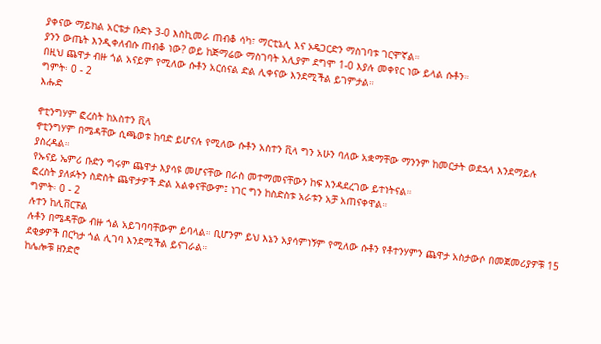ያቀናው ማይክል አርቴታ ቡድኑ 3-0 እስኪመራ ጠብቆ ሳካ፣ ማርቲኔሊ እና ኦዴጋርድን ማስገባቱ ገርሞኛል።
ያንን ውጤት እንዲቀለብሱ ጠብቆ ነው? ወይ ከጅማሬው ማስገባት አሊያም ደግሞ 1-0 እያሉ መቀየር ነው ይላል ሱቶን።
በዚህ ጨዋታ ብዙ ጎል አናይም የሚለው ሱቶን አርሰናል ድል ሊቀናው እንደሚችል ይገምታል።
ግምት፡ 0 - 2
እሑድ

ኖቲንግሃም ፎረስት ከአስተን ቪላ
ኖቲንግሃም በሜዳቸው ሲጫወቱ ከባድ ይሆናሉ የሚለው ሱቶን አስተን ቪላ ግን አሁን ባለው አቋማቸው ማንንም ከመርታት ወደኋላ እንደማይሉ ያስረዳል።
የኡናይ ኤምሪ ቡድን ግሩም ጨዋታ እያሳዩ መሆናቸው በራስ መተማመናቸውን ከፍ እንዳደረገው ይተነትናል።
ፎረስት ያለፉትን ስድስት ጨዋታዎች ድል አልቀናቸውም፤ ነገር ግን ከስድስቱ አራቱን አቻ አጠናቀዋል።
ግምት፡ 0 - 2
ሉተን ከሊቨርፑል
ሉቶን በሜዳቸው ብዙ ጎል አይገባባቸውም ይባላል። ቢሆንም ይህ እኔን አያሳምነኝም የሚለው ሱቶን የቶተንሃምን ጨዋታ አስታውሶ በመጀመሪያዎቹ 15 ደቂቃዎች በርካታ ጎል ሊገባ እንደሚችል ይናገራል።
ከሌሎቹ ዘንድሮ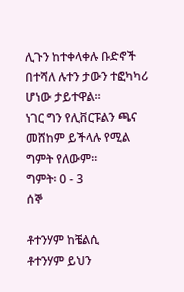ሊጉን ከተቀላቀሉ ቡድኖች በተሻለ ሉተን ታውን ተፎካካሪ ሆነው ታይተዋል።
ነገር ግን የሊቨርፑልን ጫና መሸከም ይችላሉ የሚል ግምት የለውም።
ግምት፡ 0 - 3
ሰኞ

ቶተንሃም ከቼልሲ
ቶተንሃም ይህን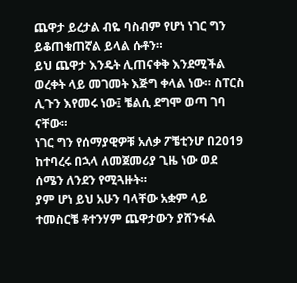ጨዋታ ይረታል ብዬ ባስብም የሆነ ነገር ግን ይቆጠቁጠኛል ይላል ሱቶን።
ይህ ጨዋታ እንዴት ሊጠናቀቅ እንደሚችል ወረቀት ላይ መገመት እጅግ ቀላል ነው። ስፐርስ ሊጉን እየመሩ ነው፤ ቼልሲ ደግሞ ወጣ ገባ ናቸው።
ነገር ግን የሰማያዊዎቹ አለቃ ፖቼቲንሆ በ2019 ከተባረሩ በኋላ ለመጀመሪያ ጊዜ ነው ወደ ሰሜን ለንደን የሚጓዙት።
ያም ሆነ ይህ አሁን ባላቸው አቋም ላይ ተመስርቼ ቶተንሃም ጨዋታውን ያሸንፋል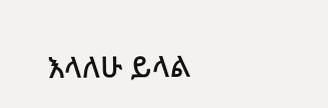እላለሁ ይላል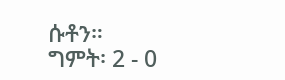ሱቶን።
ግምት፡ 2 - 0